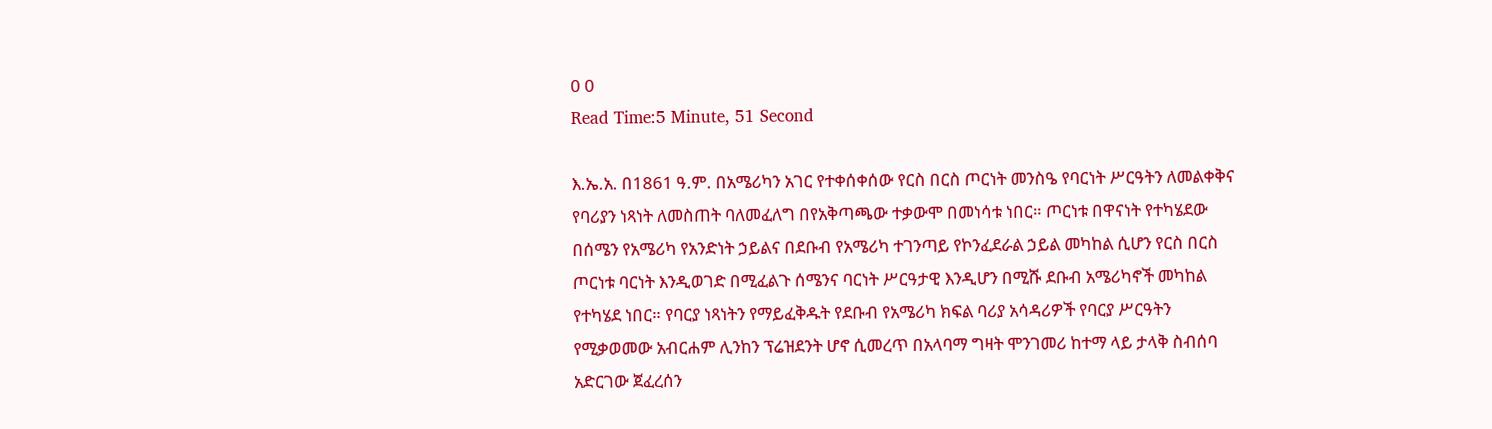0 0
Read Time:5 Minute, 51 Second

እ.ኤ.አ. በ1861 ዓ.ም. በአሜሪካን አገር የተቀሰቀሰው የርስ በርስ ጦርነት መንስዔ የባርነት ሥርዓትን ለመልቀቅና የባሪያን ነጻነት ለመስጠት ባለመፈለግ በየአቅጣጫው ተቃውሞ በመነሳቱ ነበር። ጦርነቱ በዋናነት የተካሄደው በሰሜን የአሜሪካ የአንድነት ኃይልና በደቡብ የአሜሪካ ተገንጣይ የኮንፈደራል ኃይል መካከል ሲሆን የርስ በርስ ጦርነቱ ባርነት እንዲወገድ በሚፈልጉ ሰሜንና ባርነት ሥርዓታዊ እንዲሆን በሚሹ ደቡብ አሜሪካኖች መካከል የተካሄደ ነበር። የባርያ ነጻነትን የማይፈቅዱት የደቡብ የአሜሪካ ክፍል ባሪያ አሳዳሪዎች የባርያ ሥርዓትን የሚቃወመው አብርሐም ሊንከን ፕሬዝደንት ሆኖ ሲመረጥ በአላባማ ግዛት ሞንገመሪ ከተማ ላይ ታላቅ ስብሰባ አድርገው ጀፈረሰን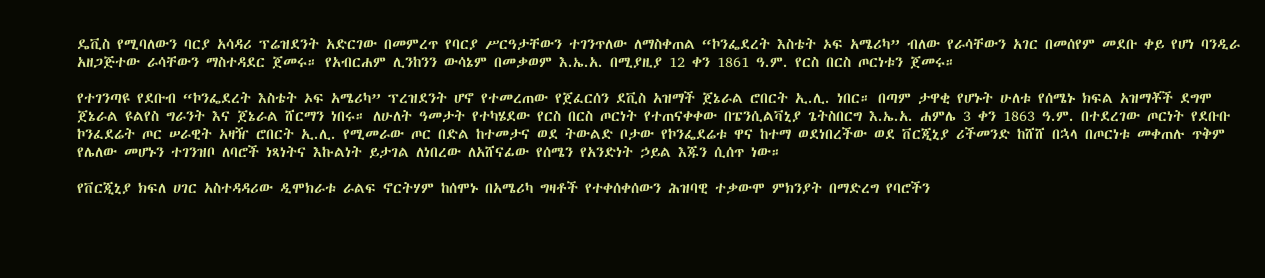ዴቪስ የሚባለውን ባርያ አሳዳሪ ፕሬዝደንት አድርገው በመምረጥ የባርያ ሥርዓታቸውን ተገንጥለው ለማስቀጠል “ኮንፌደረት እስቴት ኦፍ አሜሪካ” ብለው የራሳቸውን አገር በመሰየም መደቡ ቀይ የሆነ ባንዲራ አዘጋጅተው ራሳቸውን ማስተዳደር ጀመሩ። የአብርሐም ሊንከንን ውሳኔም በመቃወም እ.ኤ.አ. በሚያዚያ 12 ቀን 1861 ዓ.ም. የርስ በርስ ጦርነቱን ጀመሩ።

የተገንጣዩ የደቡብ “ኮንፌደረት እስቴት ኦፍ አሜሪካ” ፕረዝደንት ሆኖ የተመረጠው የጀፈርሰን ደቪስ አዝማች ጀኔራል ሮበርት ኢ.ሊ. ነበር። በጣም ታዋቂ የሆኑት ሁለቱ የሰሜኑ ክፍል አዝማቾች ደግሞ ጀኔራል ዩልየስ ግራንት እና ጀኔራል ሸርማን ነበሩ። ለሁለት ዓመታት የተካሄደው የርስ በርስ ጦርነት የተጠናቀቀው በፔንሲልቫኒያ ጌትስበርግ እ.ኤ.አ. ሐምሌ 3 ቀን 1863 ዓ.ም. በተደረገው ጦርነት የደቡቡ ኮንፈደሬት ጦር ሠራዊት አዛዥ ሮበርት ኢ.ሊ. የሚመራው ጦር በድል ከተመታና ወደ ትውልድ ቦታው የኮንፌደሬቱ ዋና ከተማ ወደነበረችው ወደ ቨርጂኒያ ሪችመንድ ከሸሸ በኋላ በጦርነቱ መቀጠሉ ጥቅም የሌለው መሆኑን ተገንዝቦ ለባሮች ነጻነትና እኩልነት ይታገል ለነበረው ለአሸናፊው የሰሜን የአንድነት ኃይል እጁን ሲሰጥ ነው።

የቨርጂኒያ ክፍለ ሀገር አስተዳዳሪው ዲሞክራቱ ራልፍ ኖርትሃም ከሰሞኑ በአሜሪካ ግዛቶች የተቀሰቀሰውን ሕዝባዊ ተቃውሞ ምክንያት በማድረግ የባሮችን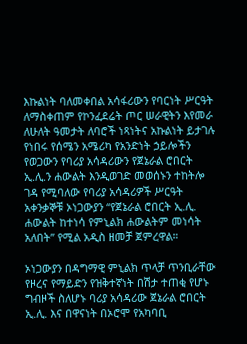እኩልነት ባለመቀበል አሳፋሪውን የባርነት ሥርዓት ለማስቀጠም የኮንፈደሬት ጦር ሠራዊትን እየመራ ለሁለት ዓመታት ለባሮች ነጻነትና አኩልነት ይታገሉ የነበሩ የሰሜን አሜሪካ የአንድነት ኃይሎችን የወጋውን የባሪያ አሳዳሪውን የጀኔራል ሮበርት ኢ.ሊ.ን ሐውልት እንዲወገድ መወሰኑን ተከትሎ ገዳ የሚባለው የባሪያ አሳዳሪዎች ሥርዓት አቀንቃኞቹ ኦነጋውያን “የጀኔራል ሮበርት ኢ.ሊ. ሐውልት ከተነሳ የምኒልክ ሐውልትም መነሳት አለበት” የሚል አዲስ ዘመቻ ጀምረዋል።

ኦነጋውያን በዳግማዊ ምኒልክ ጥላቻ ጥንቢራቸው የዞረና የማይድን የዝቅተኛነት በሽታ ተጠቂ የሆኑ ግብዞች ስለሆኑ ባሪያ አሳዳሪው ጀኔራል ሮበርት ኢ.ሊ. እና በዋናነት በኦሮሞ የአካባቢ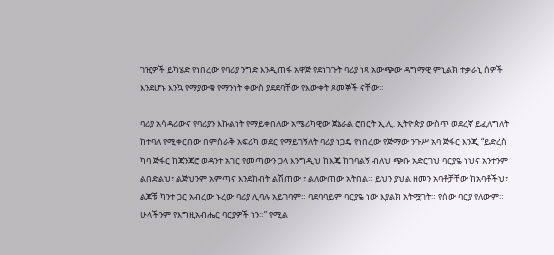ገዢዎች ይካሄድ የነበረው የባሪያ ንግድ እንዲጠፋ አዋጅ የደነገጉት ባሪያ ነጻ አውጭው ዳግማዊ ምኒልክ ተቃራኒ ሰዎች እንደሆኑ እንኳ የማያውቁ የማንነት ቀውስ ያደደባቸው የእውቀት ጾመኞች ናቸው።

ባሪያ አሳዳሪውና የባሪያን እኩልነት የማይቀበለው አሜሪካዊው ጀኔራል ሮበርት ኢ.ሊ. ኢትዮጵያ ውስጥ ወደረኛ ይፈለግለት ከተባለ የሚቀርበው በምስራቅ አፍሪካ ወደር የማይገኝለት ባሪያ ነጋዴ የነበረው የጅማው ንጉሥ አባ ጅፋር እንጂ “ይድረስ ካባ ጅፋር ከጃንጃሮ ወዳንተ አገር የመጣውን ጋላ እንግዲህ ከእጄ ከገባልኝ ብለህ ጭቡ አድርገህ ባርያዬ ነህና አንተንም ልበድልህ፣ ልጅህንም አምጣና እንደከብት ልሽጠው ፣ ልለውጠው አትበል። ይህን ያህል ዘመን አባቶቻቸው ከአባቶችህ፣ ልጆቹ ካንተ ጋር አብረው ኑረው ባሪያ ሊባሉ አይገባም። ባደባባይም ባርያዬ ነው እያልክ አትሟገት። የሰው ባርያ የለውም። ሁላችንም የእግዚአብሔር ባርያዎች ነን።” የሚል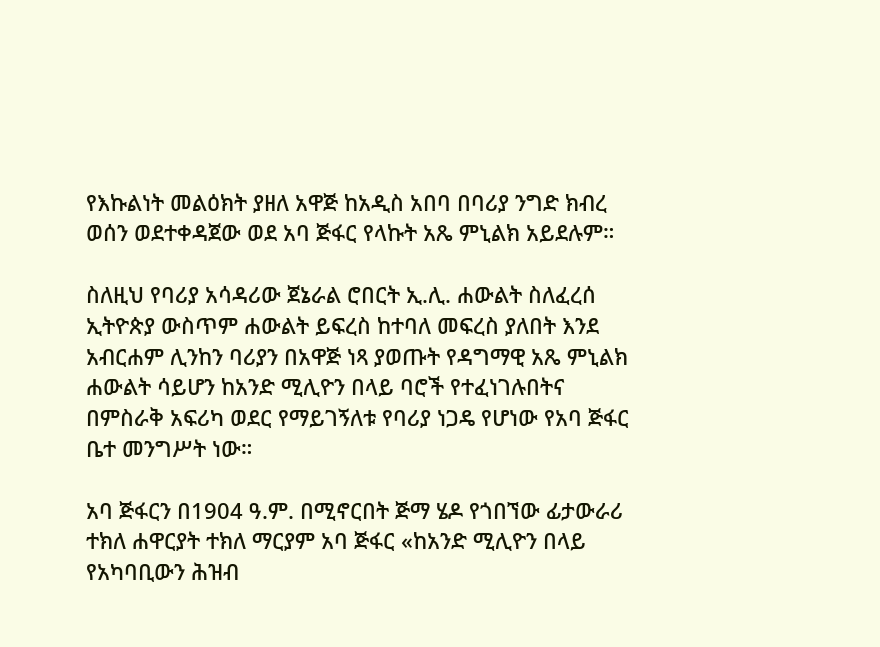የእኩልነት መልዕክት ያዘለ አዋጅ ከአዲስ አበባ በባሪያ ንግድ ክብረ ወሰን ወደተቀዳጀው ወደ አባ ጅፋር የላኩት አጼ ምኒልክ አይደሉም።

ስለዚህ የባሪያ አሳዳሪው ጀኔራል ሮበርት ኢ.ሊ. ሐውልት ስለፈረሰ ኢትዮጵያ ውስጥም ሐውልት ይፍረስ ከተባለ መፍረስ ያለበት እንደ አብርሐም ሊንከን ባሪያን በአዋጅ ነጻ ያወጡት የዳግማዊ አጼ ምኒልክ ሐውልት ሳይሆን ከአንድ ሚሊዮን በላይ ባሮች የተፈነገሉበትና በምስራቅ አፍሪካ ወደር የማይገኝለቱ የባሪያ ነጋዴ የሆነው የአባ ጅፋር ቤተ መንግሥት ነው።

አባ ጅፋርን በ1904 ዓ.ም. በሚኖርበት ጅማ ሄዶ የጎበኘው ፊታውራሪ ተክለ ሐዋርያት ተክለ ማርያም አባ ጅፋር «ከአንድ ሚሊዮን በላይ የአካባቢውን ሕዝብ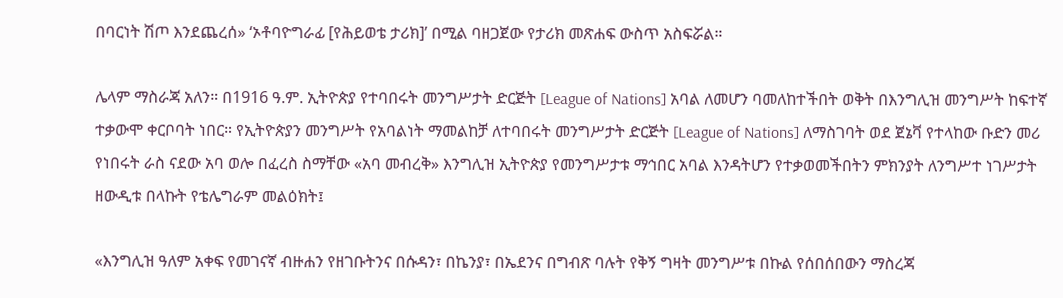በባርነት ሽጦ እንደጨረሰ» ‘ኦቶባዮግራፊ [የሕይወቴ ታሪክ]’ በሚል ባዘጋጀው የታሪክ መጽሐፍ ውስጥ አስፍሯል።

ሌላም ማስራጃ አለን። በ1916 ዓ.ም. ኢትዮጵያ የተባበሩት መንግሥታት ድርጅት [League of Nations] አባል ለመሆን ባመለከተችበት ወቅት በእንግሊዝ መንግሥት ከፍተኛ ተቃውሞ ቀርቦባት ነበር። የኢትዮጵያን መንግሥት የአባልነት ማመልከቻ ለተባበሩት መንግሥታት ድርጅት [League of Nations] ለማስገባት ወደ ጀኔቫ የተላከው ቡድን መሪ የነበሩት ራስ ናደው አባ ወሎ በፈረስ ስማቸው «አባ መብረቅ» እንግሊዝ ኢትዮጵያ የመንግሥታቱ ማኅበር አባል እንዳትሆን የተቃወመችበትን ምክንያት ለንግሥተ ነገሥታት ዘውዲቱ በላኩት የቴሌግራም መልዕክት፤

«እንግሊዝ ዓለም አቀፍ የመገናኛ ብዙሐን የዘገቡትንና በሱዳን፣ በኬንያ፣ በኤደንና በግብጽ ባሉት የቅኝ ግዛት መንግሥቱ በኩል የሰበሰበውን ማስረጃ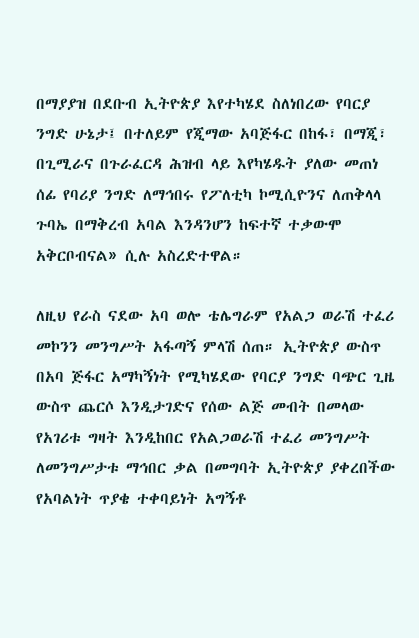በማያያዝ በደቡብ ኢትዮጵያ እየተካሄደ ስለነበረው የባርያ ንግድ ሁኔታ፤ በተለይም የጂማው አባጅፋር በከፋ፣ በማጂ፣ በጊሚራና በጉራፈርዳ ሕዝብ ላይ እየካሄዱት ያለው መጠነ ሰፊ የባሪያ ንግድ ለማኅበሩ የፖለቲካ ኮሚሲዮንና ለጠቅላላ ጉባኤ በማቅረብ አባል እንዳንሆን ከፍተኛ ተቃውሞ አቅርቦብናል» ሲሉ አስረድተዋል።

ለዚህ የራስ ናደው አባ ወሎ ቴሌግራም የአልጋ ወራሽ ተፈሪ መኮንን መንግሥት አፋጣኝ ምላሽ ሰጠ። ኢትዮጵያ ውስጥ በአባ ጅፋር አማካኝነት የሚካሄደው የባርያ ንግድ ባጭር ጊዜ ውስጥ ጨርሶ እንዲታገድና የሰው ልጅ መብት በመላው የአገሪቱ ግዛት እንዲከበር የአልጋወራሽ ተፈሪ መንግሥት ለመንግሥታቱ ማኅበር ቃል በመግባት ኢትዮጵያ ያቀረበችው የአባልነት ጥያቄ ተቀባይነት አግኝቶ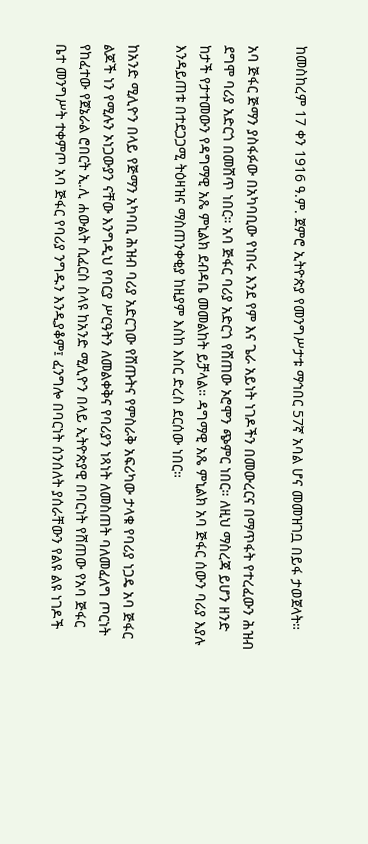ከመስከረም 17 ቀን 1916 ዓ.ም. ጀምሮ ኢትዮጵያ የመንግሥታቱ ማኅበር 57ኛ አባል ሆና መመዝገቧ በይፋ ታወጀላት።

አባ ጅፋር ጅማን ያስፋፉው በአካባቢው የነበሩ እንደ የም እና ጌራ አይነት ነገዶችን በመውረርና በማጥፋት የተረፈውን ሕዝብ ደግሞ ባሪያ አድርጎ በመሸጥ ነበር። አባ ጅፋር ባሪያ አድርጎ የሸጠው ኦሮሞን ጭምር ነበር። ለዚህ ማስረጃ ይሆን ዘንድ ከታች የታተመውን የዳግማዊ አጼ ምኒልክ ደብዳቤ መመልከት ይቻላል። ዳግማዊ አጼ ምኒልክ አባ ጅፋር ሰውን ባሪያ እያሉ እንዳይጠቱ በተደጋጋሚ ትዕዛዝና ማስጠንቀቂያ ከዚያም እስከ እስር ድረስ ደርሰው ነበር።

ከአንድ ሚሊዮን በላይ የጅማን አካባቢ ሕዝብ ባሪያ አድርገው የሸጡትና የምስራቅ አፍሪካው ታላቁ የባሪያ ነጋዴ አባ ጅፋር ልጆች ነን የሚሉን ኦነጋውያን ናቸው እንግዲህ የባርያ ሥርዓትን ለመልቀቅና የባሪያን ነጻነት ለመስጠት ባለመፈለግ ጦርነት የከፈተው የጀኔራል ሮበርት ኢ.ሊ ሐውልት ሲፈርስ ስላዩ ከአንድ ሚሊዮን በላይ ኢትዮጵያዊ በባርነት የሸጠው የአባ ጅፋር ቤተ መንግሥት ተቀምጦ አባ ጅፋር የባሪያ ንግዱን እንዲያቆም፤ ፈንግሎ በባርነት ሰንሰለት ያሰራቸውን የልዩ ልዩ ነገዶች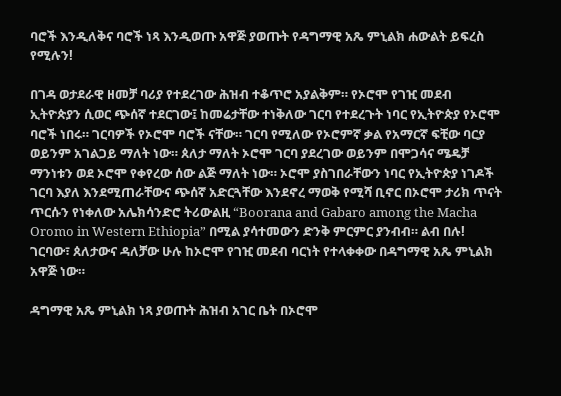ባሮች እንዲለቅና ባሮች ነጻ እንዲወጡ አዋጅ ያወጡት የዳግማዊ አጼ ምኒልክ ሐውልት ይፍረስ የሚሉን!

በገዳ ወታደራዊ ዘመቻ ባሪያ የተደረገው ሕዝብ ተቆጥሮ አያልቅም። የኦሮሞ የገዢ መደብ ኢትዮጵያን ሲወር ጭሰኛ ተደርገው፤ ከመሬታቸው ተነቅለው ገርባ የተደረጉት ነባር የኢትዮጵያ የኦሮሞ ባሮች ነበሩ። ገርባዎች የኦሮሞ ባሮች ናቸው። ገርባ የሚለው የኦሮምኛ ቃል የአማርኛ ፍቺው ባርያ ወይንም አገልጋይ ማለት ነው። ጰለታ ማለት ኦሮሞ ገርባ ያደረገው ወይንም በሞጋሳና ሜዴቻ ማንነቱን ወደ ኦሮሞ የቀየረው ሰው ልጅ ማለት ነው። ኦሮሞ ያስገበራቸውን ነባር የኢትዮጵያ ነገዶች ገርባ እያለ እንደሚጠራቸውና ጭሰኛ አድርጓቸው እንደኖረ ማወቅ የሚሻ ቢኖር በኦሮሞ ታሪክ ጥናት ጥርሱን የነቀለው አሌክሳንድሮ ትሪውልዚ “Boorana and Gabaro among the Macha Oromo in Western Ethiopia” በሚል ያሳተመውን ድንቅ ምርምር ያንብብ። ልብ በሉ! ገርባው፣ ጰለታውና ዳለቻው ሁሉ ከኦሮሞ የገዢ መደብ ባርነት የተላቀቀው በዳግማዊ አጼ ምኒልክ አዋጅ ነው።

ዳግማዊ አጼ ምኒልክ ነጻ ያወጡት ሕዝብ አገር ቤት በኦሮሞ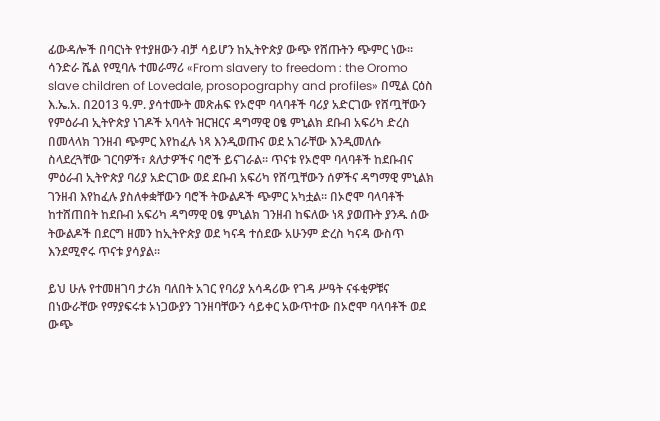ፊውዳሎች በባርነት የተያዘውን ብቻ ሳይሆን ከኢትዮጵያ ውጭ የሸጡትን ጭምር ነው። ሳንድራ ሼል የሚባሉ ተመራማሪ «From slavery to freedom : the Oromo slave children of Lovedale, prosopography and profiles» በሚል ርዕስ እ.ኤ.አ. በ2013 ዓ.ም. ያሳተሙት መጽሐፍ የኦሮሞ ባላባቶች ባሪያ አድርገው የሸጧቸውን የምዕራብ ኢትዮጵያ ነገዶች አባላት ዝርዝርና ዳግማዊ ዐፄ ምኒልክ ደቡብ አፍሪካ ድረስ በመላላክ ገንዘብ ጭምር እየከፈሉ ነጻ እንዲወጡና ወደ አገራቸው እንዲመለሱ ስላደረጓቸው ገርባዎች፣ ጰለታዎችና ባሮች ይናገራል። ጥናቱ የኦሮሞ ባላባቶች ከደቡብና ምዕራብ ኢትዮጵያ ባሪያ አድርገው ወደ ደቡብ አፍሪካ የሸጧቸውን ሰዎችና ዳግማዊ ምኒልክ ገንዘብ እየከፈሉ ያስለቀቋቸውን ባሮች ትውልዶች ጭምር አካቷል። በኦሮሞ ባላባቶች ከተሸጠበት ከደቡብ አፍሪካ ዳግማዊ ዐፄ ምኒልክ ገንዘብ ከፍለው ነጻ ያወጡት ያንዱ ሰው ትውልዶች በደርግ ዘመን ከኢትዮጵያ ወደ ካናዳ ተሰደው አሁንም ድረስ ካናዳ ውስጥ እንደሚኖሩ ጥናቱ ያሳያል።

ይህ ሁሉ የተመዘገባ ታሪክ ባለበት አገር የባሪያ አሳዳሪው የገዳ ሥዓት ናፋቂዎቹና በነውራቸው የማያፍሩቱ ኦነጋውያን ገንዘባቸውን ሳይቀር አውጥተው በኦሮሞ ባላባቶች ወደ ውጭ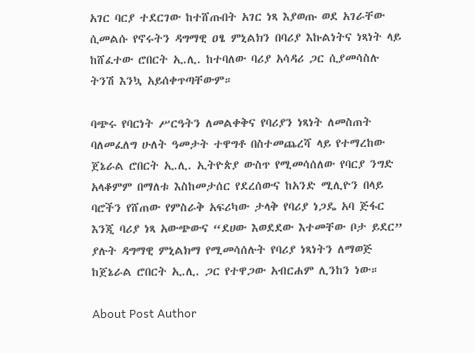አገር ባርያ ተደርገው ከተሸጡበት አገር ነጻ እያወጡ ወደ አገራቸው ሲመልሱ የኖሩትን ዳግማዊ ዐፄ ምኒልክን በባሪያ እኩልነትና ነጻነት ላይ ከሸፈተው ሮበርት ኢ.ሊ. ከተባለው ባሪያ አሳዳሪ ጋር ሲያመሳስሉ ትንሽ እንኳ አይሰቀጥጣቸውም።

ባጭሩ የባርነት ሥርዓትን ለመልቀቅና የባሪያን ነጻነት ለመስጠት ባለመፈለግ ሁለት ዓመታት ተዋግቶ በስተመጨረሻ ላይ የተማረከው ጀኔራል ሮበርት ኢ.ሊ. ኢትዮጵያ ውስጥ የሚመሳሰለው የባርያ ንግድ አላቆምም በማለቱ እስከመታሰር የደረሰውና ከአንድ ሚሊዮን በላይ ባሮችን የሸጠው የምስራቅ አፍሪካው ታላቅ የባሪያ ነጋዴ አባ ጅፋር እንጂ ባሪያ ነጻ አውጭውና “ደሀው እወደደው እተመቸው ቦታ ይደር” ያሉት ዳግማዊ ምኒልክማ የሚመሳሰሉት የባሪያ ነጻነትን ለማወጅ ከጀኔራል ሮበርት ኢ.ሊ. ጋር የተዋጋው አብርሐም ሊንከን ነው።

About Post Author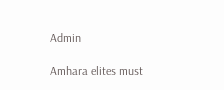Admin

Amhara elites must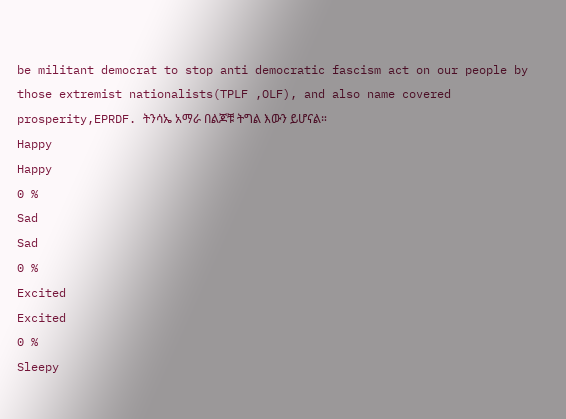be militant democrat to stop anti democratic fascism act on our people by those extremist nationalists(TPLF ,OLF), and also name covered prosperity,EPRDF. ትንሳኤ አማራ በልጆቹ ትግል እውን ይሆናል።
Happy
Happy
0 %
Sad
Sad
0 %
Excited
Excited
0 %
Sleepy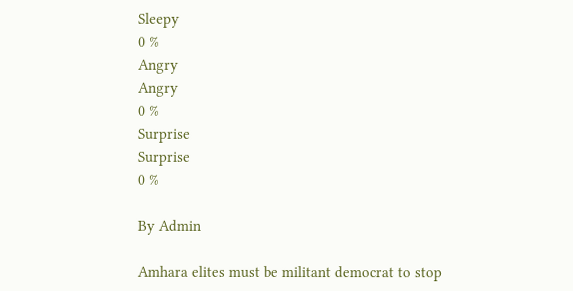Sleepy
0 %
Angry
Angry
0 %
Surprise
Surprise
0 %

By Admin

Amhara elites must be militant democrat to stop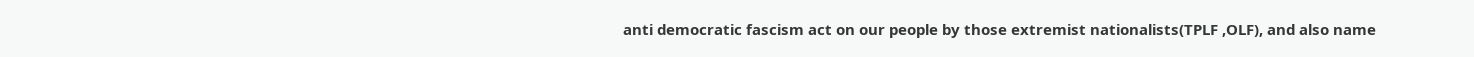anti democratic fascism act on our people by those extremist nationalists(TPLF ,OLF), and also name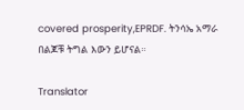covered prosperity,EPRDF. ትንሳኤ አማራ በልጆቹ ትግል እውን ይሆናል።

Translator